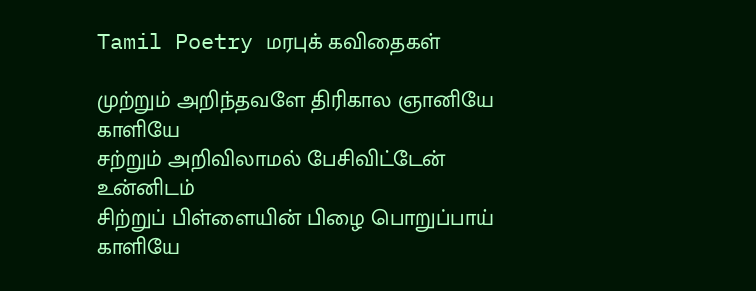Tamil Poetry மரபுக் கவிதைகள்

முற்றும் அறிந்தவளே திரிகால ஞானியே காளியே
சற்றும் அறிவிலாமல் பேசிவிட்டேன் உன்னிடம்
சிற்றுப் பிள்ளையின் பிழை பொறுப்பாய் காளியே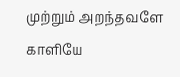முற்றும் அறந்தவளே காளியே